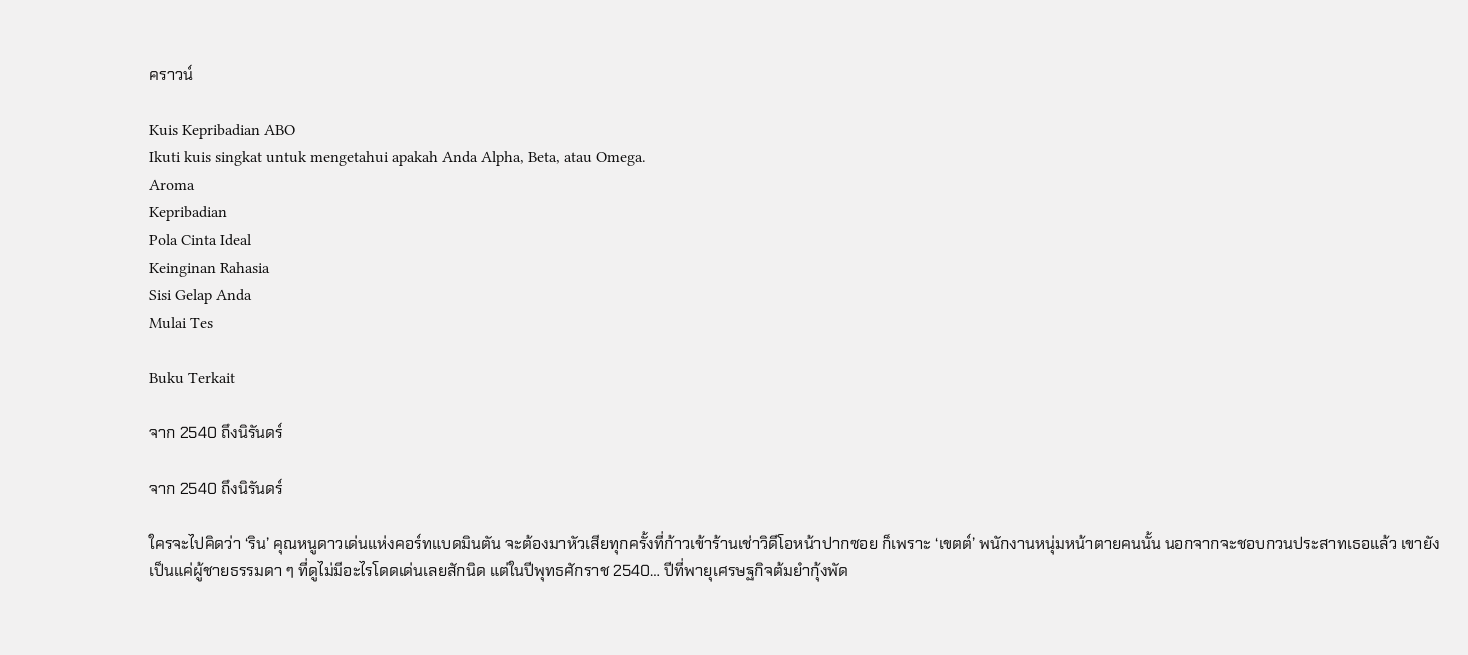คราวน์

Kuis Kepribadian ABO
Ikuti kuis singkat untuk mengetahui apakah Anda Alpha, Beta, atau Omega.
Aroma
Kepribadian
Pola Cinta Ideal
Keinginan Rahasia
Sisi Gelap Anda
Mulai Tes

Buku Terkait

จาก 2540 ถึงนิรันดร์

จาก 2540 ถึงนิรันดร์

ใครจะไปคิดว่า ‘ริน’ คุณหนูดาวเด่นแห่งคอร์ทแบดมินตัน จะต้องมาหัวเสียทุกครั้งที่ก้าวเข้าร้านเช่าวิดีโอหน้าปากซอย ก็เพราะ ‘เขตต์’ พนักงานหนุ่มหน้าตายคนนั้น นอกจากจะชอบกวนประสาทเธอแล้ว เขายังเป็นแค่ผู้ชายธรรมดา ๆ ที่ดูไม่มีอะไรโดดเด่นเลยสักนิด แต่ในปีพุทธศักราช 2540… ปีที่พายุเศรษฐกิจต้มยำกุ้งพัด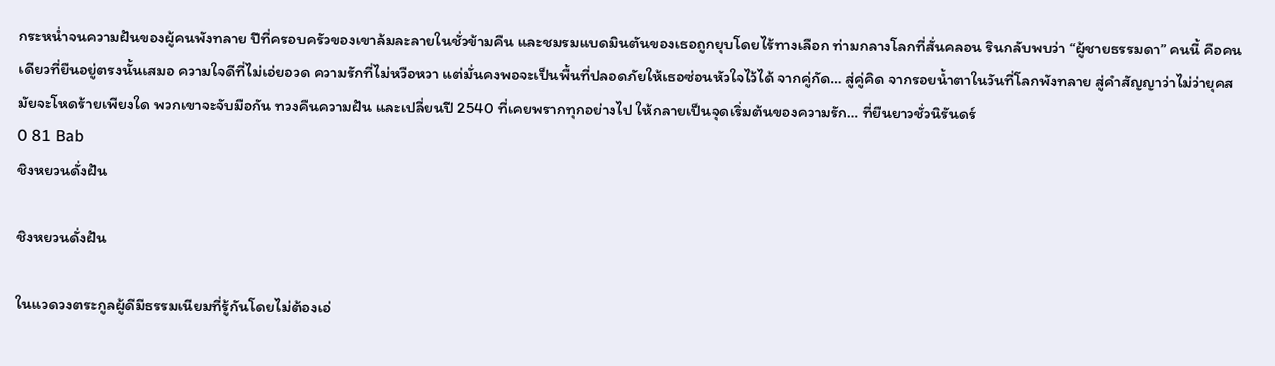กระหน่ำจนความฝันของผู้คนพังทลาย ปีที่ครอบครัวของเขาล้มละลายในชั่วข้ามคืน และชมรมแบดมินตันของเธอถูกยุบโดยไร้ทางเลือก ท่ามกลางโลกที่สั่นคลอน รินกลับพบว่า “ผู้ชายธรรมดา” คนนี้ คือคนเดียวที่ยืนอยู่ตรงนั้นเสมอ ความใจดีที่ไม่เอ่ยอวด ความรักที่ไม่หวือหวา แต่มั่นคงพอจะเป็นพื้นที่ปลอดภัยให้เธอซ่อนหัวใจไว้ได้ จากคู่กัด… สู่คู่คิด จากรอยน้ำตาในวันที่โลกพังทลาย สู่คำสัญญาว่าไม่ว่ายุคสมัยจะโหดร้ายเพียงใด พวกเขาจะจับมือกัน ทวงคืนความฝัน และเปลี่ยนปี 2540 ที่เคยพรากทุกอย่างไป ให้กลายเป็นจุดเริ่มต้นของความรัก… ที่ยืนยาวชั่วนิรันดร์
0 81 Bab
ชิงหยวนดั่งฝัน

ชิงหยวนดั่งฝัน

ในแวดวงตระกูลผู้ดีมีธรรมเนียมที่รู้กันโดยไม่ต้องเอ่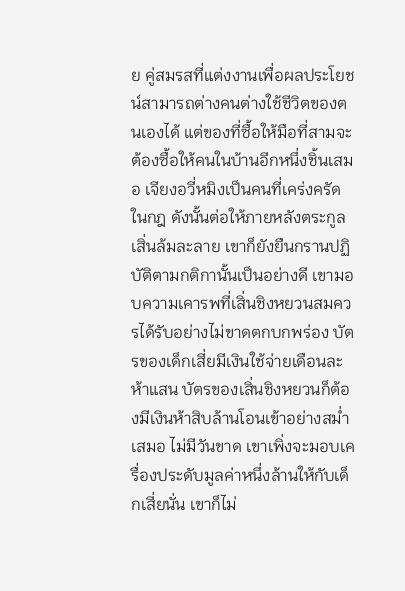ย คู่สมรสที่แต่งงานเพื่อผลประโยชน์สามารถต่างคนต่างใช้ชีวิตของตนเองได้ แต่ของที่ซื้อให้มือที่สามจะต้องซื้อให้คนในบ้านอีกหนึ่งชิ้นเสมอ เจียงอวี่หมิงเป็นคนที่เคร่งครัดในกฎ ดังนั้นต่อให้ภายหลังตระกูลเสิ่นล้มละลาย เขาก็ยังยืนกรานปฏิบัติตามกติกานั้นเป็นอย่างดี เขามอบความเคารพที่เสิ่นชิงหยวนสมควรได้รับอย่างไม่ขาดตกบกพร่อง บัตรของเด็กเสี่ยมีเงินใช้จ่ายเดือนละห้าแสน บัตรของเสิ่นชิงหยวนก็ต้องมีเงินห้าสิบล้านโอนเข้าอย่างสม่ำเสมอ ไม่มีวันขาด เขาเพิ่งจะมอบเครื่องประดับมูลค่าหนึ่งล้านให้กับเด็กเสี่ยนั่น เขาก็ไม่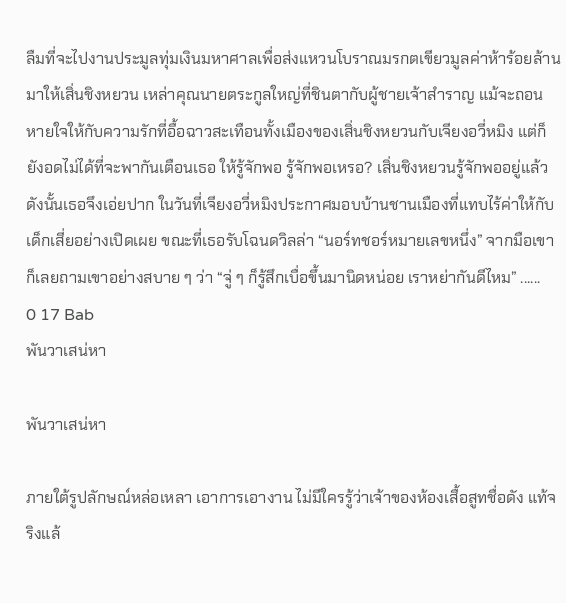ลืมที่จะไปงานประมูลทุ่มเงินมหาศาลเพื่อส่งแหวนโบราณมรกตเขียวมูลค่าห้าร้อยล้านมาให้เสิ่นชิงหยวน เหล่าคุณนายตระกูลใหญ่ที่ชินตากับผู้ชายเจ้าสำราญ แม้จะถอนหายใจให้กับความรักที่อื้อฉาวสะเทือนทั้งเมืองของเสิ่นชิงหยวนกับเจียงอวี่หมิง แต่ก็ยังอดไม่ได้ที่จะพากันเตือนเธอ ให้รู้จักพอ รู้จักพอเหรอ? เสิ่นชิงหยวนรู้จักพออยู่แล้ว ดังนั้นเธอจึงเอ่ยปาก ในวันที่เจียงอวี่หมิงประกาศมอบบ้านชานเมืองที่แทบไร้ค่าให้กับเด็กเสี่ยอย่างเปิดเผย ขณะที่เธอรับโฉนดวิลล่า “นอร์ทชอร์หมายเลขหนึ่ง” จากมือเขา ก็เลยถามเขาอย่างสบาย ๆ ว่า “จู่ ๆ ก็รู้สึกเบื่อขึ้นมานิดหน่อย เราหย่ากันดีไหม” ......
0 17 Bab
พันวาเสน่หา

พันวาเสน่หา

ภายใต้รูปลักษณ์หล่อเหลา เอาการเอางาน ไม่มีใครรู้ว่าเจ้าของห้องเสื้อสูทชื่อดัง แท้จริงแล้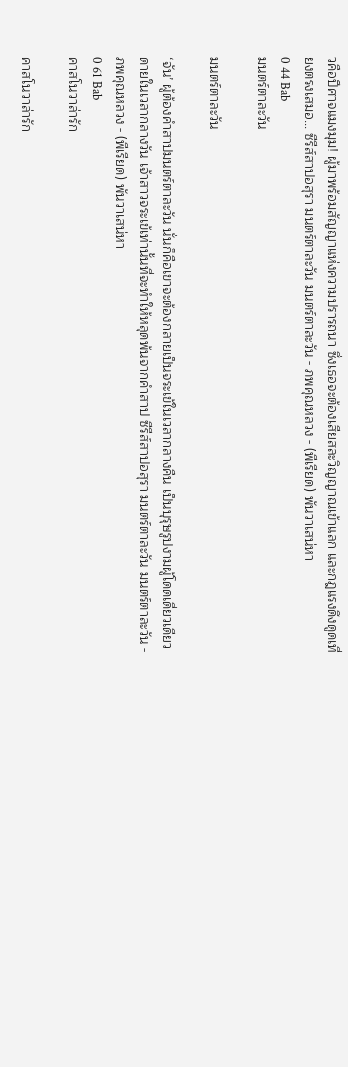วคือปีศาจแมงมุม! ผู้มาพร้อมสัญญาแห่งความปรารถนา ซึ่งเธอจะต้องเสียสละวิญญาณเข้าแลก และกฎแรงดึงดูดเที่ยงตรงเสมอ... ซีรีส์สาปอสุรา มนตร์ตาละวัน มนตร์ตาละวัน - ภพคุณหลวง - (พีเรียด) พันวาเสน่หา
0 44 Bab
มนตร์ตาละวัน

มนตร์ตาละวัน

‘จัน’ ผู้ต้องคำสาปมนตร์ตาละวัน นั่นก็คือเขาจะต้องกลายเป็นจระเข้ในเวลากลางคืน เป็นบุรุษรูปงามผู้โดดเดี่ยวเดียวดายในเวลากลางวัน เจ้าสาวจระเข้เท่านั้นที่จะทำให้หลุดพ้นจากคำสาป ซีรีส์สาปอสุรา มนตร์ตาละวัน มนตร์ตาละวัน - ภพคุณหลวง - (พีเรียด) พันวาเสน่หา
0 61 Bab
คาสโนวาล่ารัก

คาสโนวาล่ารัก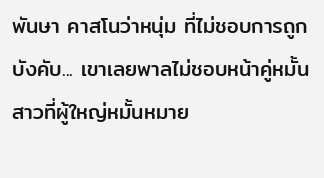พันษา คาสโนว่าหนุ่ม ที่ไม่ชอบการถูกบังคับ... เขาเลยพาลไม่ชอบหน้าคู่หมั้นสาวที่ผู้ใหญ่หมั้นหมาย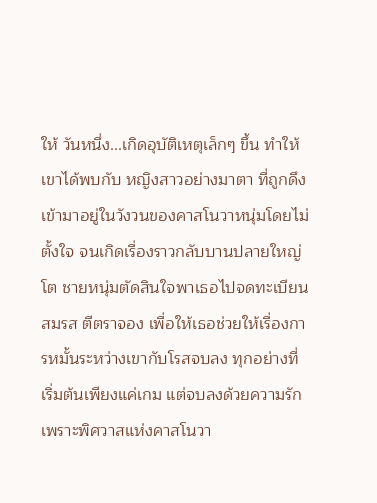ให้ วันหนึ่ง...เกิดอุบัติเหตุเล็กๆ ขึ้น ทำให้เขาได้พบกับ หญิงสาวอย่างมาตา ที่ถูกดึงเข้ามาอยู่ในวังวนของคาสโนวาหนุ่มโดยไม่ตั้งใจ จนเกิดเรื่องราวกลับบานปลายใหญ่โต ชายหนุ่มตัดสินใจพาเธอไปจดทะเบียนสมรส ตีตราจอง เพื่อให้เธอช่วยให้เรื่องการหมั้นระหว่างเขากับโรสจบลง ทุกอย่างที่เริ่มต้นเพียงแค่เกม แต่จบลงด้วยความรัก เพราะพิศวาสแห่งคาสโนวา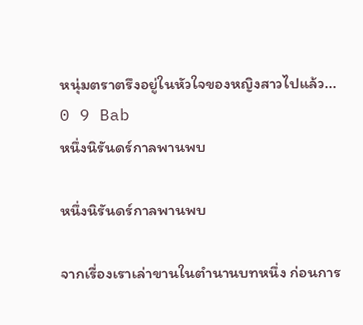หนุ่มตราตรึงอยู่ในหัวใจของหญิงสาวไปแล้ว...
0 9 Bab
หนึ่งนิรันดร์กาลพานพบ

หนึ่งนิรันดร์กาลพานพบ

จากเรื่องเราเล่าขานในตำนานบทหนึ่ง ก่อนการ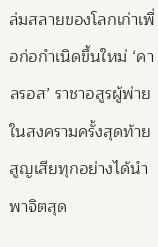ล่มสลายของโลกเก่าเพื่อก่อกำเนิดขึ้นใหม่ ‘คาลรอส’ ราชาอสูรผู้พ่ายในสงครามครั้งสุดท้ายสูญเสียทุกอย่างได้นำพาจิตสุด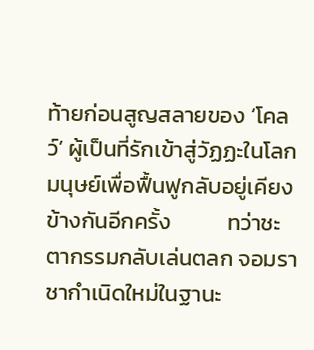ท้ายก่อนสูญสลายของ ‘โคลว์’ ผู้เป็นที่รักเข้าสู่วัฏฏะในโลกมนุษย์เพื่อฟื้นฟูกลับอยู่เคียงข้างกันอีกครั้ง           ทว่าชะตากรรมกลับเล่นตลก จอมราชากำเนิดใหม่ในฐานะ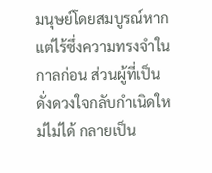มนุษย์โดยสมบูรณ์หากแต่ไร้ซึ่งความทรงจำในกาลก่อน ส่วนผู้ที่เป็นดั่งดวงใจกลับกำเนิดใหม่ไม่ได้ กลายเป็น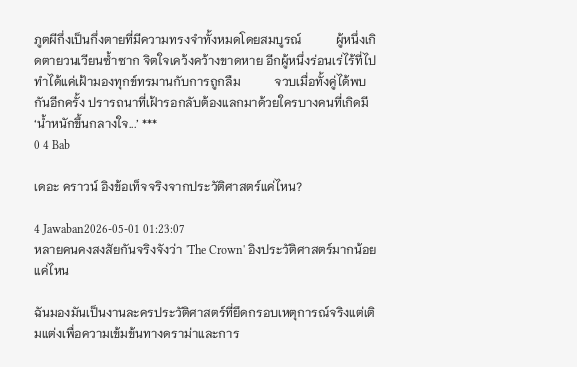ภูตผีกึ่งเป็นกึ่งตายที่มีความทรงจำทั้งหมดโดยสมบูรณ์           ผู้หนึ่งเกิดตายวนเวียนซ้ำซาก จิตใจเคว้งคว้างขาดหาย อีกผู้หนึ่งร่อนเร่ไร้ที่ไป ทำได้แค่เฝ้ามองทุกข์ทรมานกับการถูกลืม           จวบเมื่อทั้งคู่ได้พบกันอีกครั้ง ปรารถนาที่เฝ้ารอกลับต้องแลกมาด้วยใครบางคนที่เกิดมี ‘น้ำหนักขึ้นกลางใจ...’ ***
0 4 Bab

เดอะ คราวน์ อิงข้อเท็จจริงจากประวัติศาสตร์แค่ไหน?

4 Jawaban2026-05-01 01:23:07
หลายคนคงสงสัยกันจริงจังว่า 'The Crown' อิงประวัติศาสตร์มากน้อยแค่ไหน

ฉันมองมันเป็นงานละครประวัติศาสตร์ที่ยึดกรอบเหตุการณ์จริงแต่เติมแต่งเพื่อความเข้มข้นทางดราม่าและการ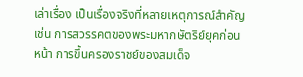เล่าเรื่อง เป็นเรื่องจริงที่หลายเหตุการณ์สำคัญ เช่น การสวรรคตของพระมหากษัตริย์ยุคก่อนหน้า การขึ้นครองราชย์ของสมเด็จ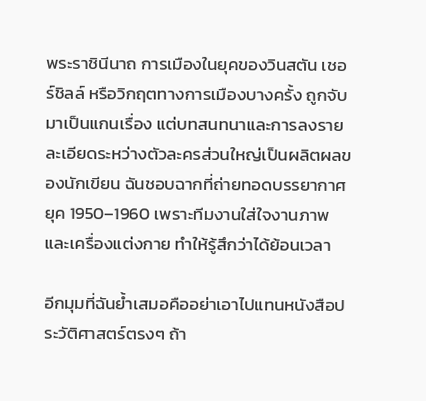พระราชินีนาถ การเมืองในยุคของวินสตัน เชอร์ชิลล์ หรือวิกฤตทางการเมืองบางครั้ง ถูกจับมาเป็นแกนเรื่อง แต่บทสนทนาและการลงรายละเอียดระหว่างตัวละครส่วนใหญ่เป็นผลิตผลของนักเขียน ฉันชอบฉากที่ถ่ายทอดบรรยากาศยุค 1950–1960 เพราะทีมงานใส่ใจงานภาพและเครื่องแต่งกาย ทำให้รู้สึกว่าได้ย้อนเวลา

อีกมุมที่ฉันย้ำเสมอคืออย่าเอาไปแทนหนังสือประวัติศาสตร์ตรงๆ ถ้า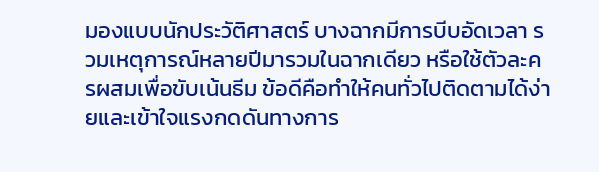มองแบบนักประวัติศาสตร์ บางฉากมีการบีบอัดเวลา รวมเหตุการณ์หลายปีมารวมในฉากเดียว หรือใช้ตัวละครผสมเพื่อขับเน้นธีม ข้อดีคือทำให้คนทั่วไปติดตามได้ง่ายและเข้าใจแรงกดดันทางการ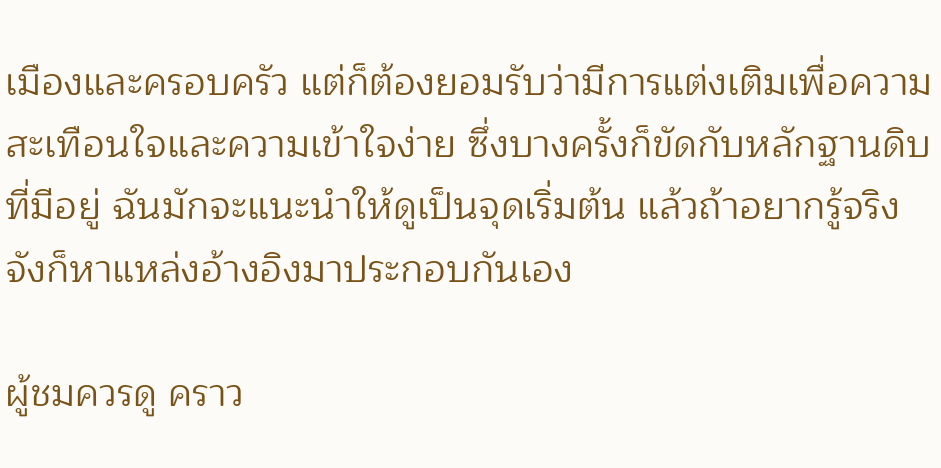เมืองและครอบครัว แต่ก็ต้องยอมรับว่ามีการแต่งเติมเพื่อความสะเทือนใจและความเข้าใจง่าย ซึ่งบางครั้งก็ขัดกับหลักฐานดิบที่มีอยู่ ฉันมักจะแนะนำให้ดูเป็นจุดเริ่มต้น แล้วถ้าอยากรู้จริงจังก็หาแหล่งอ้างอิงมาประกอบกันเอง

ผู้ชมควรดู คราว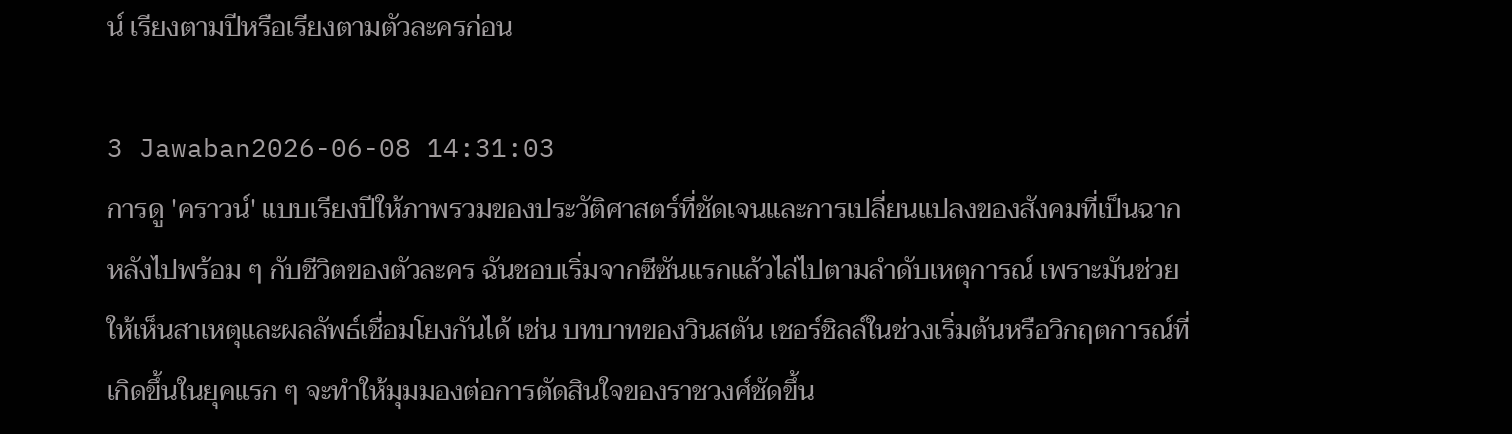น์ เรียงตามปีหรือเรียงตามตัวละครก่อน

3 Jawaban2026-06-08 14:31:03
การดู 'คราวน์' แบบเรียงปีให้ภาพรวมของประวัติศาสตร์ที่ชัดเจนและการเปลี่ยนแปลงของสังคมที่เป็นฉากหลังไปพร้อม ๆ กับชีวิตของตัวละคร ฉันชอบเริ่มจากซีซันแรกแล้วไล่ไปตามลำดับเหตุการณ์ เพราะมันช่วยให้เห็นสาเหตุและผลลัพธ์เชื่อมโยงกันได้ เช่น บทบาทของวินสตัน เชอร์ชิลล์ในช่วงเริ่มต้นหรือวิกฤตการณ์ที่เกิดขึ้นในยุคแรก ๆ จะทำให้มุมมองต่อการตัดสินใจของราชวงศ์ชัดขึ้น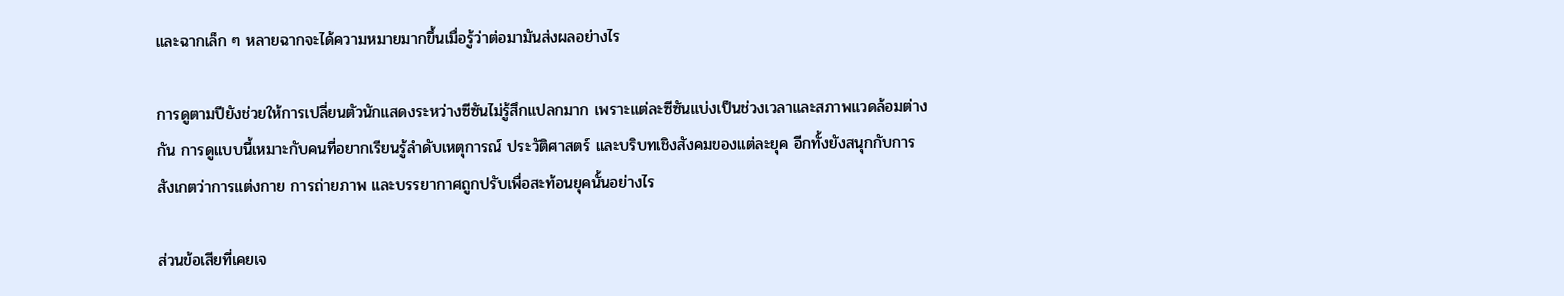และฉากเล็ก ๆ หลายฉากจะได้ความหมายมากขึ้นเมื่อรู้ว่าต่อมามันส่งผลอย่างไร

การดูตามปียังช่วยให้การเปลี่ยนตัวนักแสดงระหว่างซีซันไม่รู้สึกแปลกมาก เพราะแต่ละซีซันแบ่งเป็นช่วงเวลาและสภาพแวดล้อมต่างกัน การดูแบบนี้เหมาะกับคนที่อยากเรียนรู้ลำดับเหตุการณ์ ประวัติศาสตร์ และบริบทเชิงสังคมของแต่ละยุค อีกทั้งยังสนุกกับการสังเกตว่าการแต่งกาย การถ่ายภาพ และบรรยากาศถูกปรับเพื่อสะท้อนยุคนั้นอย่างไร

ส่วนข้อเสียที่เคยเจ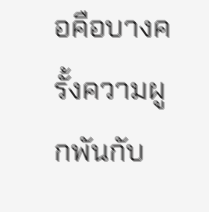อคือบางครั้งความผูกพันกับ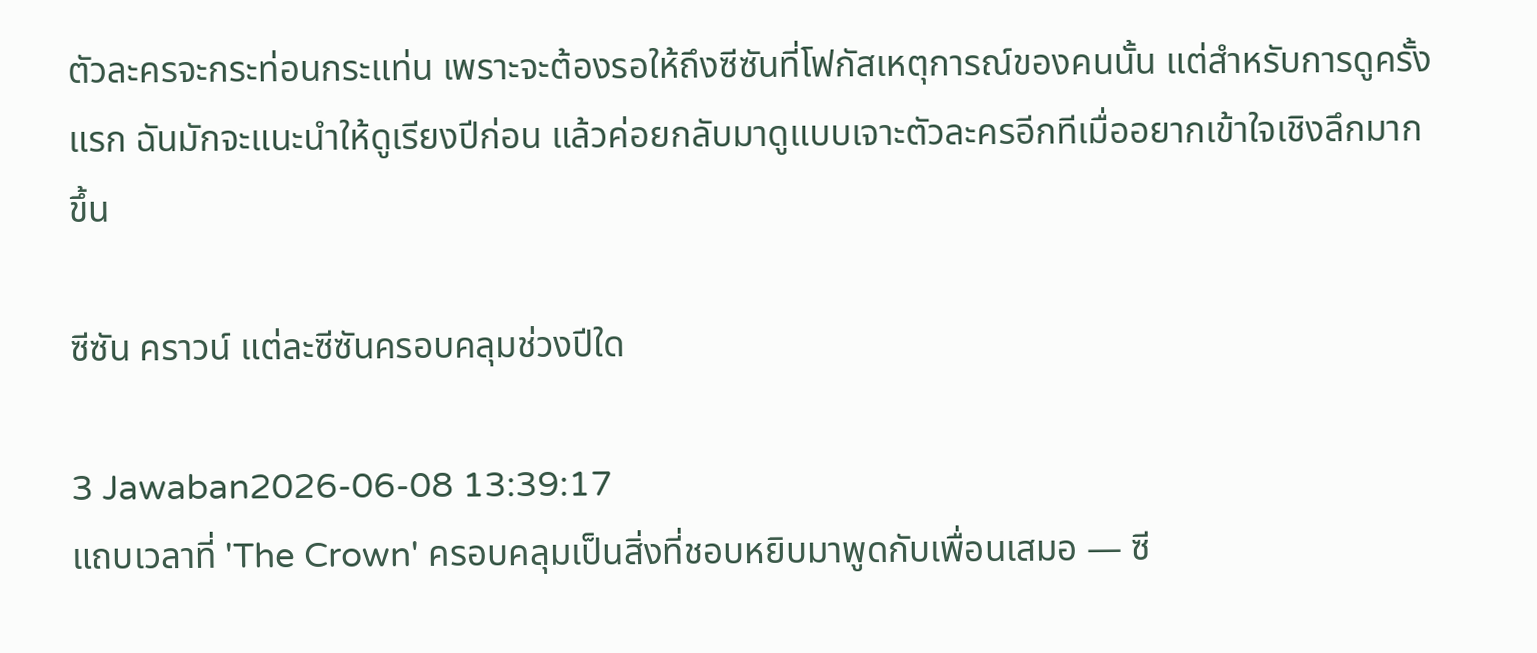ตัวละครจะกระท่อนกระแท่น เพราะจะต้องรอให้ถึงซีซันที่โฟกัสเหตุการณ์ของคนนั้น แต่สำหรับการดูครั้งแรก ฉันมักจะแนะนำให้ดูเรียงปีก่อน แล้วค่อยกลับมาดูแบบเจาะตัวละครอีกทีเมื่ออยากเข้าใจเชิงลึกมากขึ้น

ซีซัน คราวน์ แต่ละซีซันครอบคลุมช่วงปีใด

3 Jawaban2026-06-08 13:39:17
แถบเวลาที่ 'The Crown' ครอบคลุมเป็นสิ่งที่ชอบหยิบมาพูดกับเพื่อนเสมอ — ซี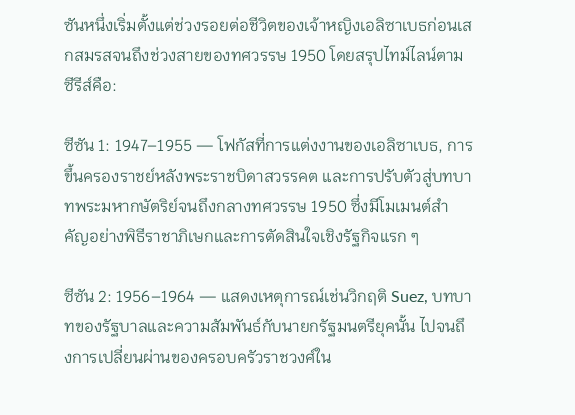ซันหนึ่งเริ่มตั้งแต่ช่วงรอยต่อชีวิตของเจ้าหญิงเอลิซาเบธก่อนเสกสมรสจนถึงช่วงสายของทศวรรษ 1950 โดยสรุปไทม์ไลน์ตามซีรีส์คือ:

ซีซัน 1: 1947–1955 — โฟกัสที่การแต่งงานของเอลิซาเบธ, การขึ้นครองราชย์หลังพระราชบิดาสวรรคต และการปรับตัวสู่บทบาทพระมหากษัตริย์จนถึงกลางทศวรรษ 1950 ซึ่งมีโมเมนต์สำคัญอย่างพิธีราชาภิเษกและการตัดสินใจเชิงรัฐกิจแรก ๆ

ซีซัน 2: 1956–1964 — แสดงเหตุการณ์เช่นวิกฤติ Suez, บทบาทของรัฐบาลและความสัมพันธ์กับนายกรัฐมนตรียุคนั้น ไปจนถึงการเปลี่ยนผ่านของครอบครัวราชวงศ์ใน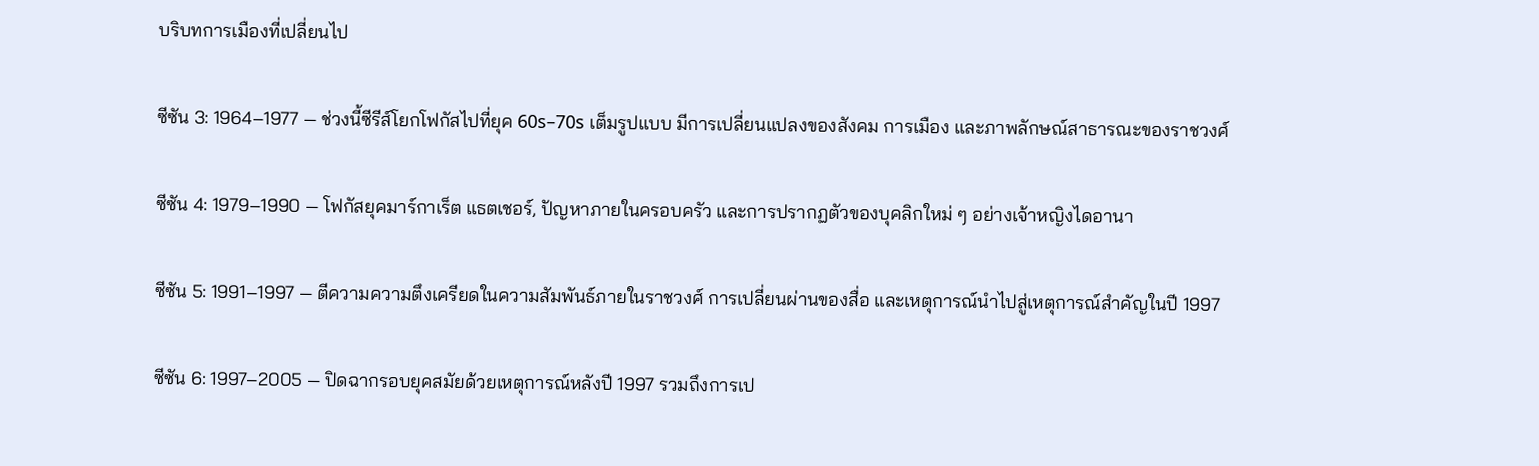บริบทการเมืองที่เปลี่ยนไป

ซีซัน 3: 1964–1977 — ช่วงนี้ซีรีส์โยกโฟกัสไปที่ยุค 60s–70s เต็มรูปแบบ มีการเปลี่ยนแปลงของสังคม การเมือง และภาพลักษณ์สาธารณะของราชวงศ์

ซีซัน 4: 1979–1990 — โฟกัสยุคมาร์กาเร็ต แธตเชอร์, ปัญหาภายในครอบครัว และการปรากฏตัวของบุคลิกใหม่ ๆ อย่างเจ้าหญิงไดอานา

ซีซัน 5: 1991–1997 — ตีความความตึงเครียดในความสัมพันธ์ภายในราชวงศ์ การเปลี่ยนผ่านของสื่อ และเหตุการณ์นำไปสู่เหตุการณ์สำคัญในปี 1997

ซีซัน 6: 1997–2005 — ปิดฉากรอบยุคสมัยด้วยเหตุการณ์หลังปี 1997 รวมถึงการเป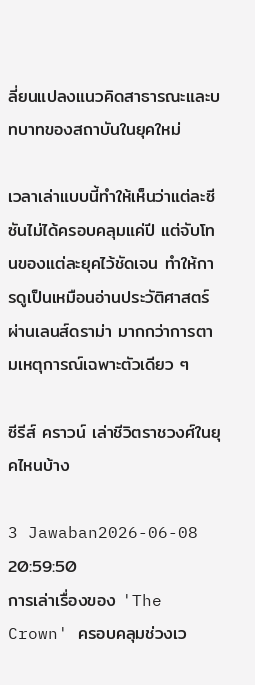ลี่ยนแปลงแนวคิดสาธารณะและบทบาทของสถาบันในยุคใหม่

เวลาเล่าแบบนี้ทำให้เห็นว่าแต่ละซีซันไม่ได้ครอบคลุมแค่ปี แต่จับโทนของแต่ละยุคไว้ชัดเจน ทำให้การดูเป็นเหมือนอ่านประวัติศาสตร์ผ่านเลนส์ดราม่า มากกว่าการตามเหตุการณ์เฉพาะตัวเดียว ๆ

ซีรีส์ คราวน์ เล่าชีวิตราชวงศ์ในยุคไหนบ้าง

3 Jawaban2026-06-08 20:59:50
การเล่าเรื่องของ 'The Crown' ครอบคลุมช่วงเว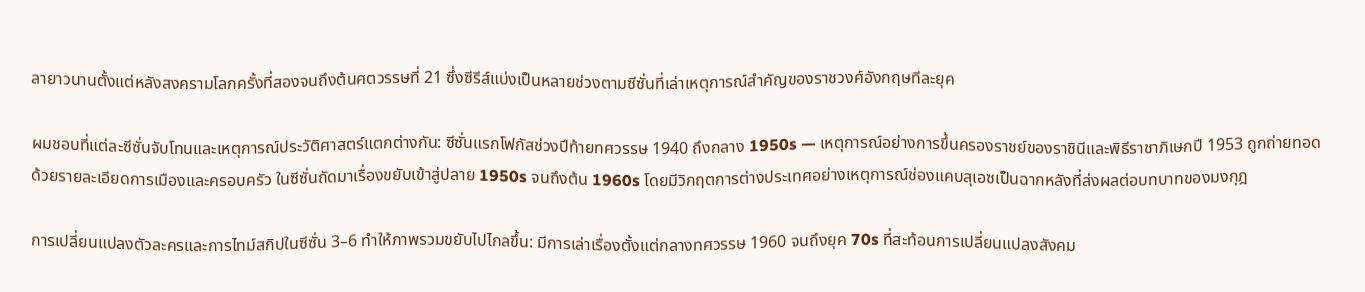ลายาวนานตั้งแต่หลังสงครามโลกครั้งที่สองจนถึงต้นศตวรรษที่ 21 ซึ่งซีรีส์แบ่งเป็นหลายช่วงตามซีซั่นที่เล่าเหตุการณ์สำคัญของราชวงศ์อังกฤษทีละยุค

ผมชอบที่แต่ละซีซั่นจับโทนและเหตุการณ์ประวัติศาสตร์แตกต่างกัน: ซีซั่นแรกโฟกัสช่วงปีท้ายทศวรรษ 1940 ถึงกลาง 1950s — เหตุการณ์อย่างการขึ้นครองราชย์ของราชินีและพิธีราชาภิเษกปี 1953 ถูกถ่ายทอดด้วยรายละเอียดการเมืองและครอบครัว ในซีซั่นถัดมาเรื่องขยับเข้าสู่ปลาย 1950s จนถึงต้น 1960s โดยมีวิกฤตการต่างประเทศอย่างเหตุการณ์ช่องแคบสุเอซเป็นฉากหลังที่ส่งผลต่อบทบาทของมงกุฎ

การเปลี่ยนแปลงตัวละครและการไทม์สกิปในซีซั่น 3–6 ทำให้ภาพรวมขยับไปไกลขึ้น: มีการเล่าเรื่องตั้งแต่กลางทศวรรษ 1960 จนถึงยุค 70s ที่สะท้อนการเปลี่ยนแปลงสังคม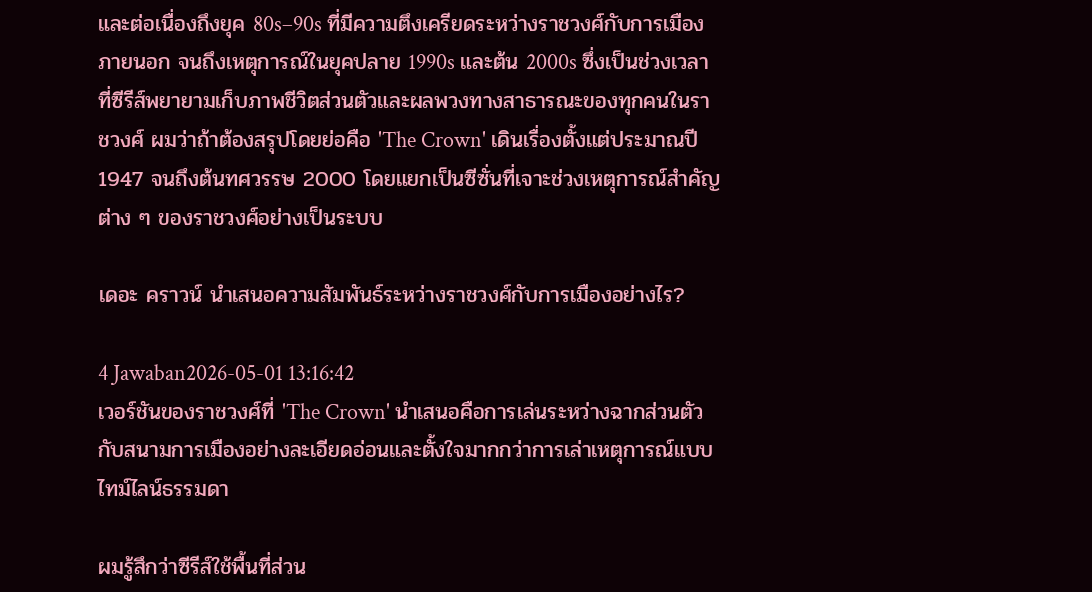และต่อเนื่องถึงยุค 80s–90s ที่มีความตึงเครียดระหว่างราชวงศ์กับการเมืองภายนอก จนถึงเหตุการณ์ในยุคปลาย 1990s และต้น 2000s ซึ่งเป็นช่วงเวลาที่ซีรีส์พยายามเก็บภาพชีวิตส่วนตัวและผลพวงทางสาธารณะของทุกคนในราชวงศ์ ผมว่าถ้าต้องสรุปโดยย่อคือ 'The Crown' เดินเรื่องตั้งแต่ประมาณปี 1947 จนถึงต้นทศวรรษ 2000 โดยแยกเป็นซีซั่นที่เจาะช่วงเหตุการณ์สำคัญต่าง ๆ ของราชวงศ์อย่างเป็นระบบ

เดอะ คราวน์ นำเสนอความสัมพันธ์ระหว่างราชวงศ์กับการเมืองอย่างไร?

4 Jawaban2026-05-01 13:16:42
เวอร์ชันของราชวงศ์ที่ 'The Crown' นำเสนอคือการเล่นระหว่างฉากส่วนตัวกับสนามการเมืองอย่างละเอียดอ่อนและตั้งใจมากกว่าการเล่าเหตุการณ์แบบไทม์ไลน์ธรรมดา

ผมรู้สึกว่าซีรีส์ใช้พื้นที่ส่วน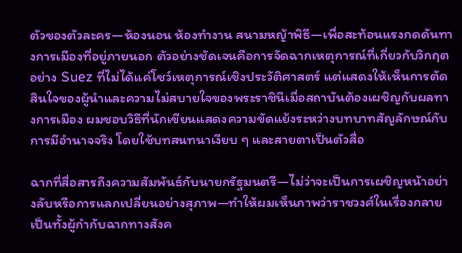ตัวของตัวละคร—ห้องนอน ห้องทำงาน สนามหญ้าพิธี—เพื่อสะท้อนแรงกดดันทางการเมืองที่อยู่ภายนอก ตัวอย่างชัดเจนคือการจัดฉากเหตุการณ์ที่เกี่ยวกับวิกฤตอย่าง Suez ที่ไม่ได้แค่โชว์เหตุการณ์เชิงประวัติศาสตร์ แต่แสดงให้เห็นการตัดสินใจของผู้นำและความไม่สบายใจของพระราชินีเมื่อสถาบันต้องเผชิญกับผลทางการเมือง ผมชอบวิธีที่นักเขียนแสดงความขัดแย้งระหว่างบทบาทสัญลักษณ์กับการมีอำนาจจริง โดยใช้บทสนทนาเงียบ ๆ และสายตาเป็นตัวสื่อ

ฉากที่สื่อสารถึงความสัมพันธ์กับนายกรัฐมนตรี—ไม่ว่าจะเป็นการเผชิญหน้าอย่างลับหรือการแลกเปลี่ยนอย่างสุภาพ—ทำให้ผมเห็นภาพว่าราชวงศ์ในเรื่องกลายเป็นทั้งผู้กำกับฉากทางสังค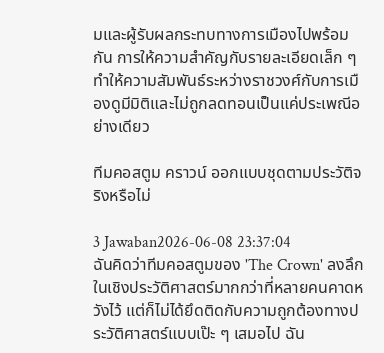มและผู้รับผลกระทบทางการเมืองไปพร้อมกัน การให้ความสำคัญกับรายละเอียดเล็ก ๆ ทำให้ความสัมพันธ์ระหว่างราชวงศ์กับการเมืองดูมีมิติและไม่ถูกลดทอนเป็นแค่ประเพณีอย่างเดียว

ทีมคอสตูม คราวน์ ออกแบบชุดตามประวัติจริงหรือไม่

3 Jawaban2026-06-08 23:37:04
ฉันคิดว่าทีมคอสตูมของ 'The Crown' ลงลึกในเชิงประวัติศาสตร์มากกว่าที่หลายคนคาดหวังไว้ แต่ก็ไม่ได้ยึดติดกับความถูกต้องทางประวัติศาสตร์แบบเป๊ะ ๆ เสมอไป ฉัน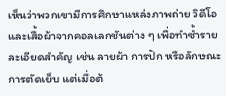เห็นว่าพวกเขามีการศึกษาแหล่งภาพถ่าย วิดีโอ และเสื้อผ้าจากคอลเลกชันต่าง ๆ เพื่อทำซ้ำรายละเอียดสำคัญ เช่น ลายผ้า การปัก หรือลักษณะการตัดเย็บ แต่เมื่อต้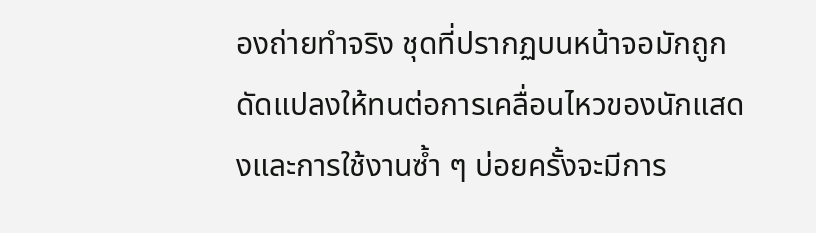องถ่ายทำจริง ชุดที่ปรากฏบนหน้าจอมักถูกดัดแปลงให้ทนต่อการเคลื่อนไหวของนักแสดงและการใช้งานซ้ำ ๆ บ่อยครั้งจะมีการ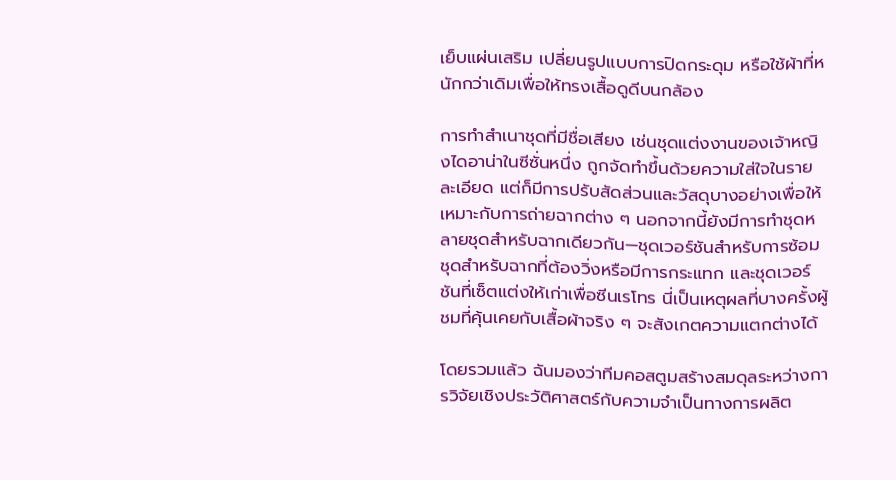เย็บแผ่นเสริม เปลี่ยนรูปแบบการปิดกระดุม หรือใช้ผ้าที่หนักกว่าเดิมเพื่อให้ทรงเสื้อดูดีบนกล้อง

การทำสำเนาชุดที่มีชื่อเสียง เช่นชุดแต่งงานของเจ้าหญิงไดอาน่าในซีซั่นหนึ่ง ถูกจัดทำขึ้นด้วยความใส่ใจในรายละเอียด แต่ก็มีการปรับสัดส่วนและวัสดุบางอย่างเพื่อให้เหมาะกับการถ่ายฉากต่าง ๆ นอกจากนี้ยังมีการทำชุดหลายชุดสำหรับฉากเดียวกัน—ชุดเวอร์ชันสำหรับการซ้อม ชุดสำหรับฉากที่ต้องวิ่งหรือมีการกระแทก และชุดเวอร์ชันที่เซ็ตแต่งให้เก่าเพื่อซีนเรโทร นี่เป็นเหตุผลที่บางครั้งผู้ชมที่คุ้นเคยกับเสื้อผ้าจริง ๆ จะสังเกตความแตกต่างได้

โดยรวมแล้ว ฉันมองว่าทีมคอสตูมสร้างสมดุลระหว่างการวิจัยเชิงประวัติศาสตร์กับความจำเป็นทางการผลิต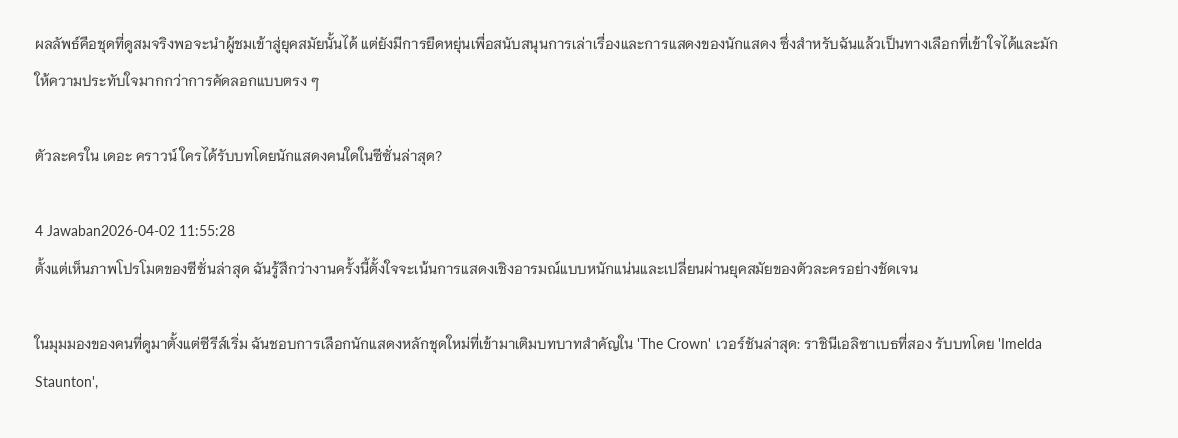ผลลัพธ์คือชุดที่ดูสมจริงพอจะนำผู้ชมเข้าสู่ยุคสมัยนั้นได้ แต่ยังมีการยืดหยุ่นเพื่อสนับสนุนการเล่าเรื่องและการแสดงของนักแสดง ซึ่งสำหรับฉันแล้วเป็นทางเลือกที่เข้าใจได้และมักให้ความประทับใจมากกว่าการคัดลอกแบบตรง ๆ

ตัวละครใน เดอะ คราวน์ ใครได้รับบทโดยนักแสดงคนใดในซีซั่นล่าสุด?

4 Jawaban2026-04-02 11:55:28
ตั้งแต่เห็นภาพโปรโมตของซีซั่นล่าสุด ฉันรู้สึกว่างานครั้งนี้ตั้งใจจะเน้นการแสดงเชิงอารมณ์แบบหนักแน่นและเปลี่ยนผ่านยุคสมัยของตัวละครอย่างชัดเจน

ในมุมมองของคนที่ดูมาตั้งแต่ซีรีส์เริ่ม ฉันชอบการเลือกนักแสดงหลักชุดใหม่ที่เข้ามาเติมบทบาทสำคัญใน 'The Crown' เวอร์ชันล่าสุด: ราชินีเอลิซาเบธที่สอง รับบทโดย 'Imelda Staunton',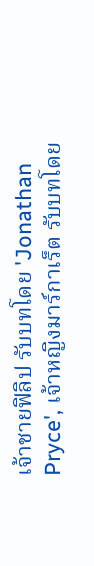เจ้าชายฟิลิป รับบทโดย 'Jonathan Pryce', เจ้าหญิงมาร์กาเร็ต รับบทโดย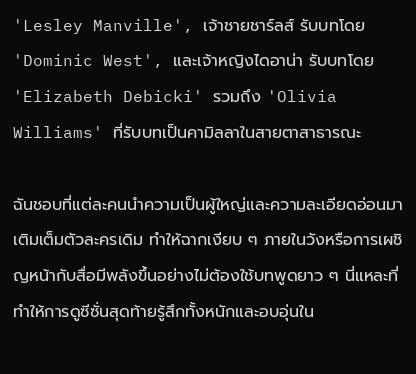'Lesley Manville', เจ้าชายชาร์ลส์ รับบทโดย 'Dominic West', และเจ้าหญิงไดอาน่า รับบทโดย 'Elizabeth Debicki' รวมถึง 'Olivia Williams' ที่รับบทเป็นคามิลลาในสายตาสาธารณะ

ฉันชอบที่แต่ละคนนำความเป็นผู้ใหญ่และความละเอียดอ่อนมาเติมเต็มตัวละครเดิม ทำให้ฉากเงียบ ๆ ภายในวังหรือการเผชิญหน้ากับสื่อมีพลังขึ้นอย่างไม่ต้องใช้บทพูดยาว ๆ นี่แหละที่ทำให้การดูซีซั่นสุดท้ายรู้สึกทั้งหนักและอบอุ่นใน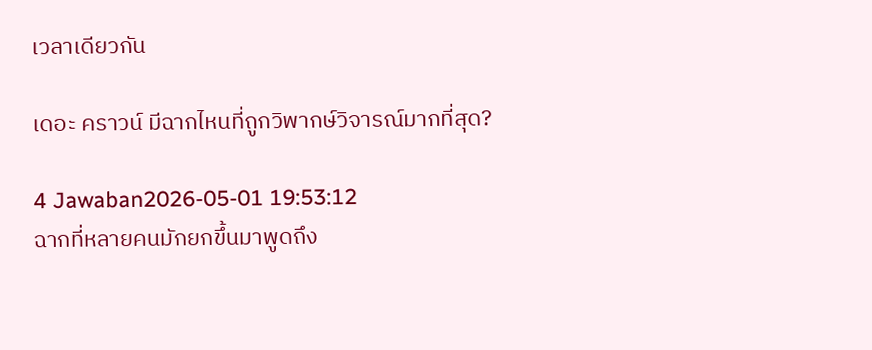เวลาเดียวกัน

เดอะ คราวน์ มีฉากไหนที่ถูกวิพากษ์วิจารณ์มากที่สุด?

4 Jawaban2026-05-01 19:53:12
ฉากที่หลายคนมักยกขึ้นมาพูดถึง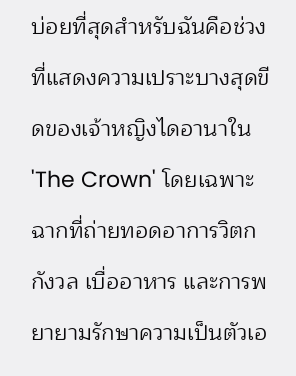บ่อยที่สุดสำหรับฉันคือช่วงที่แสดงความเปราะบางสุดขีดของเจ้าหญิงไดอานาใน 'The Crown' โดยเฉพาะฉากที่ถ่ายทอดอาการวิตกกังวล เบื่ออาหาร และการพยายามรักษาความเป็นตัวเอ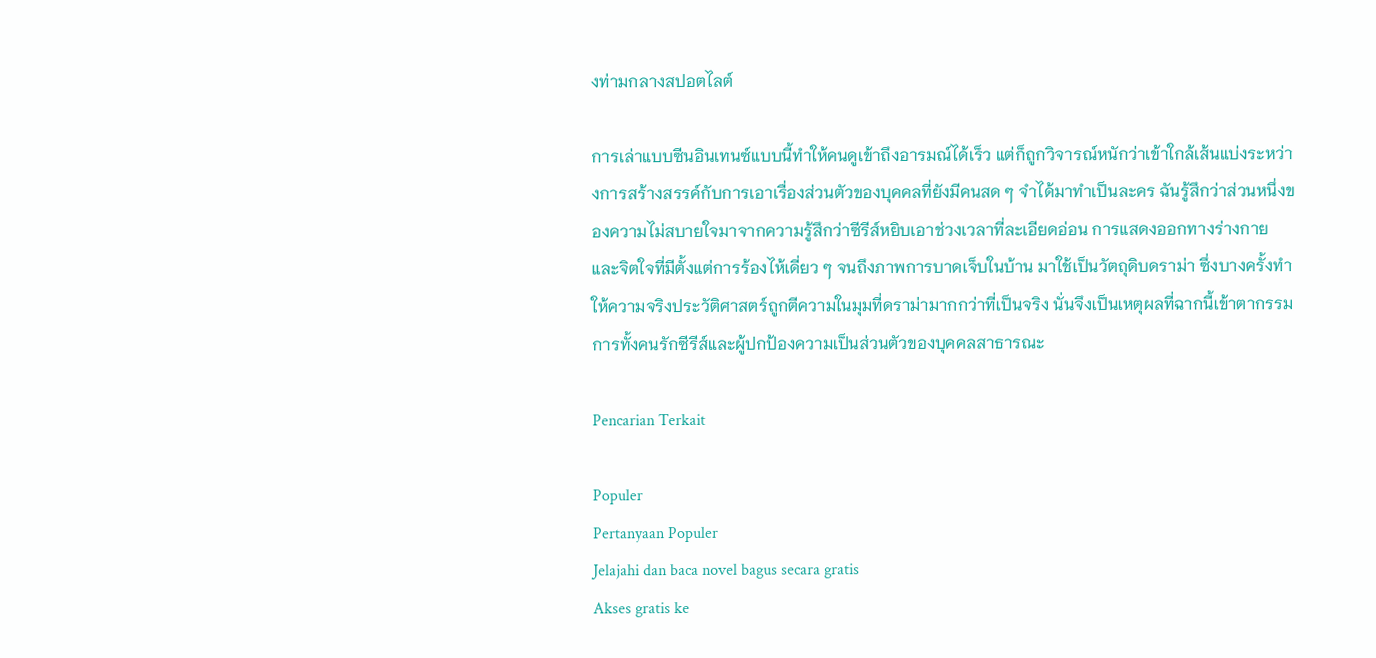งท่ามกลางสปอตไลต์

การเล่าแบบซีนอินเทนซ์แบบนี้ทำให้คนดูเข้าถึงอารมณ์ได้เร็ว แต่ก็ถูกวิจารณ์หนักว่าเข้าใกล้เส้นแบ่งระหว่างการสร้างสรรค์กับการเอาเรื่องส่วนตัวของบุคคลที่ยังมีคนสด ๆ จำได้มาทำเป็นละคร ฉันรู้สึกว่าส่วนหนึ่งของความไม่สบายใจมาจากความรู้สึกว่าซีรีส์หยิบเอาช่วงเวลาที่ละเอียดอ่อน การแสดงออกทางร่างกายและจิตใจที่มีตั้งแต่การร้องไห้เดี่ยว ๆ จนถึงภาพการบาดเจ็บในบ้าน มาใช้เป็นวัตถุดิบดราม่า ซึ่งบางครั้งทำให้ความจริงประวัติศาสตร์ถูกตีความในมุมที่ดราม่ามากกว่าที่เป็นจริง นั่นจึงเป็นเหตุผลที่ฉากนี้เข้าตากรรมการทั้งคนรักซีรีส์และผู้ปกป้องความเป็นส่วนตัวของบุคคลสาธารณะ

Pencarian Terkait

Populer
Pertanyaan Populer
Jelajahi dan baca novel bagus secara gratis
Akses gratis ke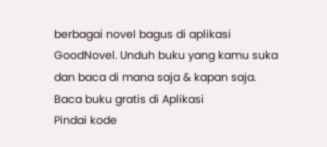berbagai novel bagus di aplikasi GoodNovel. Unduh buku yang kamu suka dan baca di mana saja & kapan saja.
Baca buku gratis di Aplikasi
Pindai kode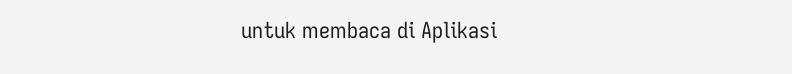untuk membaca di Aplikasi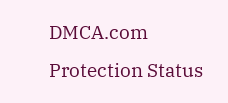DMCA.com Protection Status